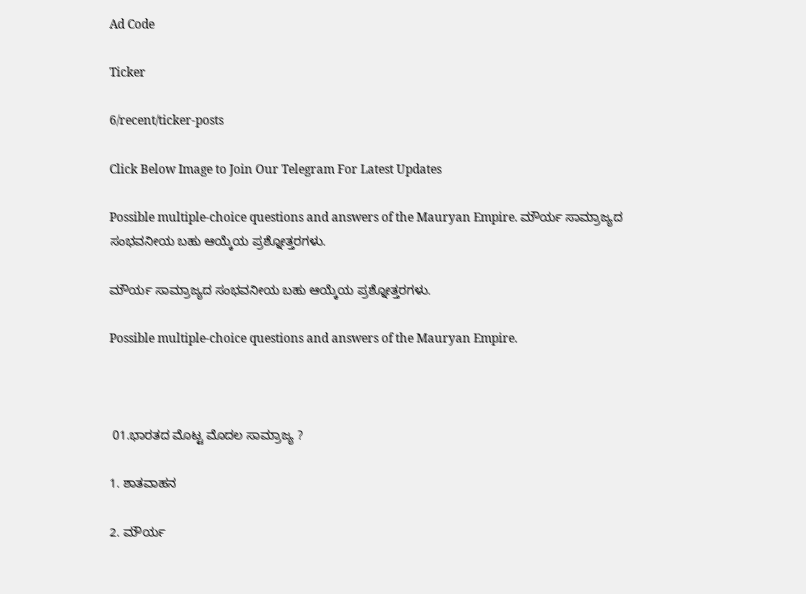Ad Code

Ticker

6/recent/ticker-posts

Click Below Image to Join Our Telegram For Latest Updates

Possible multiple-choice questions and answers of the Mauryan Empire. ಮೌರ್ಯ ಸಾಮ್ರಾಜ್ಯದ ಸಂಭವನೀಯ ಬಹು ಆಯ್ಕೆಯ ಪ್ರಶ್ನೋತ್ತರಗಳು.

ಮೌರ್ಯ ಸಾಮ್ರಾಜ್ಯದ ಸಂಭವನೀಯ ಬಹು ಆಯ್ಕೆಯ ಪ್ರಶ್ನೋತ್ತರಗಳು.

Possible multiple-choice questions and answers of the Mauryan Empire.



 01.ಭಾರತದ ಮೊಟ್ಟ ಮೊದಲ ಸಾಮ್ರಾಜ್ಯ ?

1. ಶಾತವಾಹನ

2. ಮೌರ್ಯ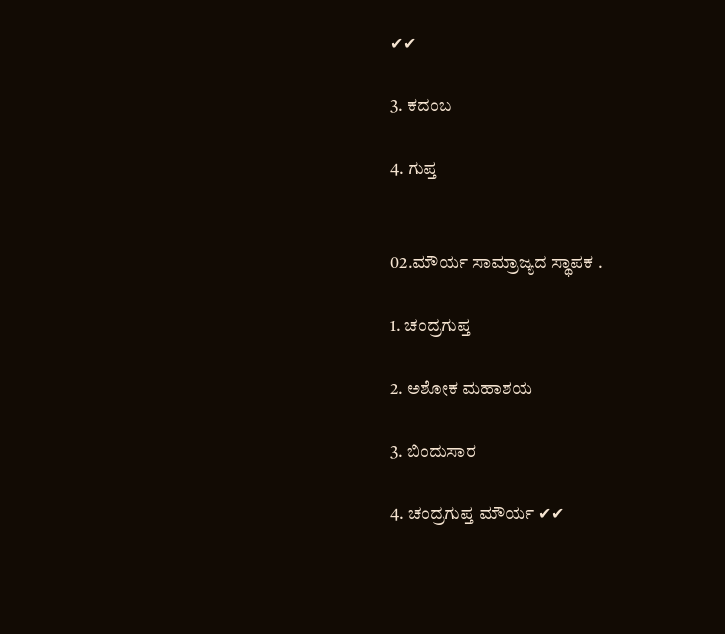✔✔

3. ಕದಂಬ

4. ಗುಪ್ತ


02.ಮೌರ್ಯ ಸಾಮ್ರಾಜ್ಯದ ಸ್ಥಾಪಕ .

1. ಚಂದ್ರಗುಪ್ತ

2. ಅಶೋಕ ಮಹಾಶಯ

3. ಬಿಂದುಸಾರ

4. ಚಂದ್ರಗುಪ್ತ ಮೌರ್ಯ ✔✔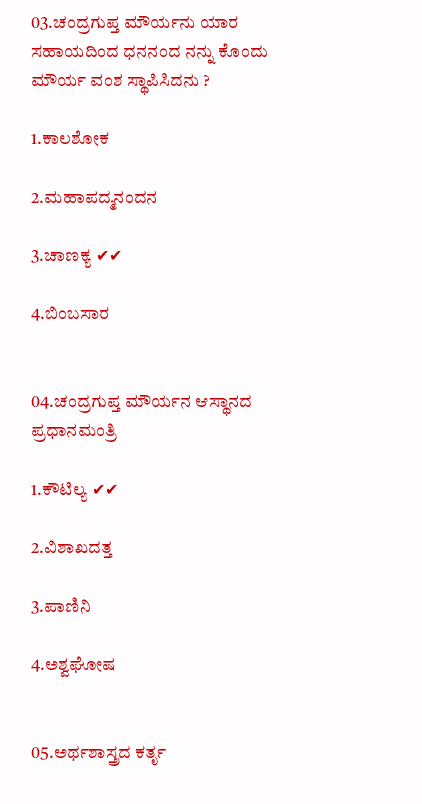03.ಚಂದ್ರಗುಪ್ತ ಮೌರ್ಯನು ಯಾರ ಸಹಾಯದಿಂದ ಧನನಂದ ನನ್ನು ಕೊಂದು ಮೌರ್ಯ ವಂಶ ಸ್ಥಾಪಿಸಿದನು ?

1.ಕಾಲಶೋಕ

2.ಮಹಾಪದ್ಮನಂದನ

3.ಚಾಣಕ್ಯ ✔✔

4.ಬಿಂಬಸಾರ


04.ಚಂದ್ರಗುಪ್ತ ಮೌರ್ಯನ ಆಸ್ಥಾನದ ಪ್ರಧಾನಮಂತ್ರಿ

1.ಕೌಟಿಲ್ಯ ✔✔

2.ವಿಶಾಖದತ್ತ

3.ಪಾಣಿನಿ

4.ಅಶ್ವಘೋಷ


05.ಅರ್ಥಶಾಸ್ತ್ರದ ಕರ್ತೃ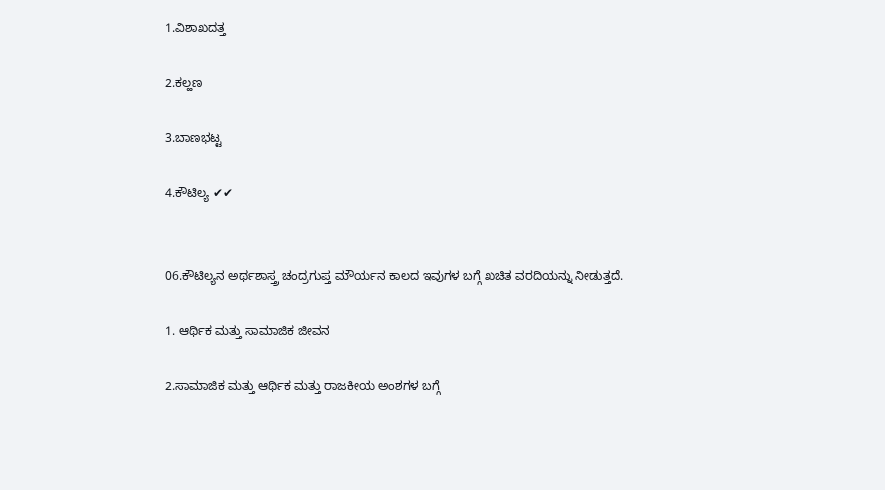1.ವಿಶಾಖದತ್ತ

2.ಕಲ್ಹಣ

3.ಬಾಣಭಟ್ಟ

4.ಕೌಟಿಲ್ಯ ✔✔


06.ಕೌಟಿಲ್ಯನ ಅರ್ಥಶಾಸ್ತ್ರ ಚಂದ್ರಗುಪ್ತ ಮೌರ್ಯನ ಕಾಲದ ಇವುಗಳ ಬಗ್ಗೆ ಖಚಿತ ವರದಿಯನ್ನು ನೀಡುತ್ತದೆ.

1. ಆರ್ಥಿಕ ಮತ್ತು ಸಾಮಾಜಿಕ ಜೀವನ

2.ಸಾಮಾಜಿಕ ಮತ್ತು ಆರ್ಥಿಕ ಮತ್ತು ರಾಜಕೀಯ ಅಂಶಗಳ ಬಗ್ಗೆ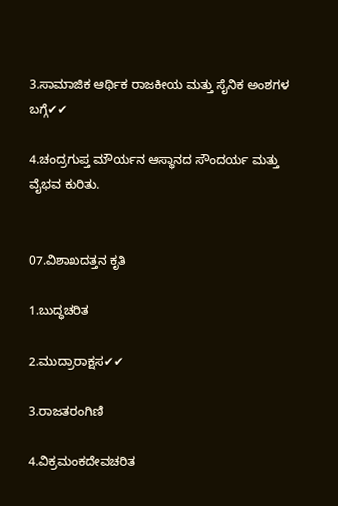3.ಸಾಮಾಜಿಕ ಆರ್ಥಿಕ ರಾಜಕೀಯ ಮತ್ತು ಸೈನಿಕ ಅಂಶಗಳ ಬಗ್ಗೆ✔✔

4.ಚಂದ್ರಗುಪ್ತ ಮೌರ್ಯನ ಆಸ್ಥಾನದ ಸೌಂದರ್ಯ ಮತ್ತು ವೈಭವ ಕುರಿತು.


07.ವಿಶಾಖದತ್ತನ ಕೃತಿ

1.ಬುದ್ಧಚರಿತ

2.ಮುದ್ರಾರಾಕ್ಷಸ✔✔

3.ರಾಜತರಂಗಿಣಿ

4.ವಿಕ್ರಮಂಕದೇವಚರಿತ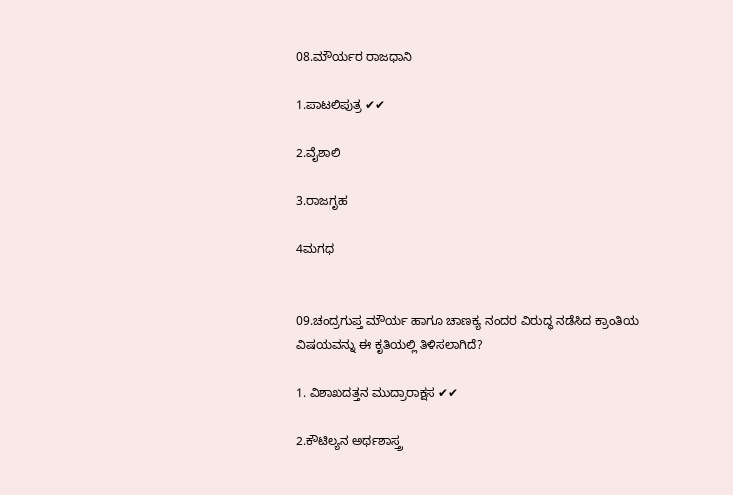08.ಮೌರ್ಯರ ರಾಜಧಾನಿ

1.ಪಾಟಲಿಪುತ್ರ ✔✔

2.ವೈಶಾಲಿ

3.ರಾಜಗೃಹ

4ಮಗಧ


09.ಚಂದ್ರಗುಪ್ತ ಮೌರ್ಯ ಹಾಗೂ ಚಾಣಕ್ಯ ನಂದರ ವಿರುದ್ಧ ನಡೆಸಿದ ಕ್ರಾಂತಿಯ ವಿಷಯವನ್ನು ಈ ಕೃತಿಯಲ್ಲಿ ತಿಳಿಸಲಾಗಿದೆ?

1. ವಿಶಾಖದತ್ತನ ಮುದ್ರಾರಾಕ್ಷಸ ✔✔

2.ಕೌಟಿಲ್ಯನ ಅರ್ಥಶಾಸ್ತ್ರ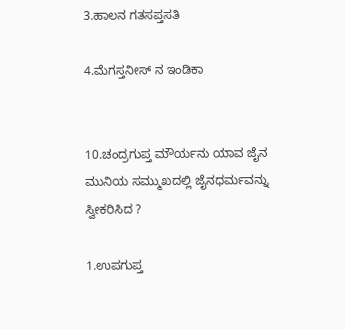3.ಹಾಲನ ಗತಸಪ್ತಸತಿ

4.ಮೆಗಸ್ತನೀಸ್ ನ ಇಂಡಿಕಾ


10.ಚಂದ್ರಗುಪ್ತ ಮೌರ್ಯನು ಯಾವ ಜೈನ ಮುನಿಯ ಸಮ್ಮುಖದಲ್ಲಿ ಜೈನಧರ್ಮವನ್ನು ಸ್ವೀಕರಿಸಿದ ?

1.ಉಪಗುಪ್ತ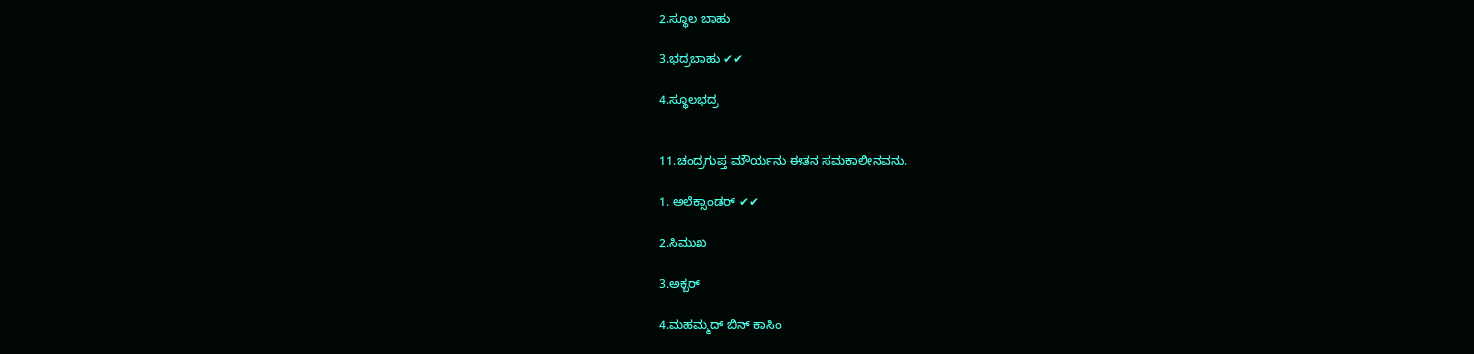2.ಸ್ಥೂಲ ಬಾಹು

3.ಭದ್ರಬಾಹು ✔✔

4.ಸ್ಥೂಲಭದ್ರ


11.ಚಂದ್ರಗುಪ್ತ ಮೌರ್ಯನು ಈತನ ಸಮಕಾಲೀನವನು.

1. ಅಲೆಕ್ಸಾಂಡರ್ ✔✔

2.ಸಿಮುಖ

3.ಅಕ್ಬರ್

4.ಮಹಮ್ಮದ್ ಬಿನ್ ಕಾಸಿಂ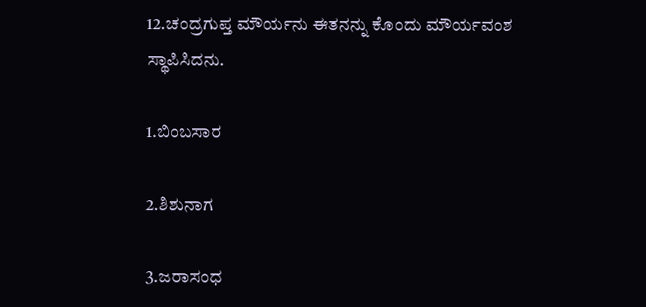12.ಚಂದ್ರಗುಪ್ತ ಮೌರ್ಯನು ಈತನನ್ನು ಕೊಂದು ಮೌರ್ಯವಂಶ ಸ್ಥಾಪಿಸಿದನು.

1.ಬಿಂಬಸಾರ

2.ಶಿಶುನಾಗ

3.ಜರಾಸಂಧ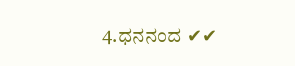4.ಧನನಂದ ✔✔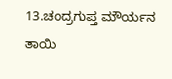13.ಚಂದ್ರಗುಪ್ತ ಮೌರ್ಯನ ತಾಯಿ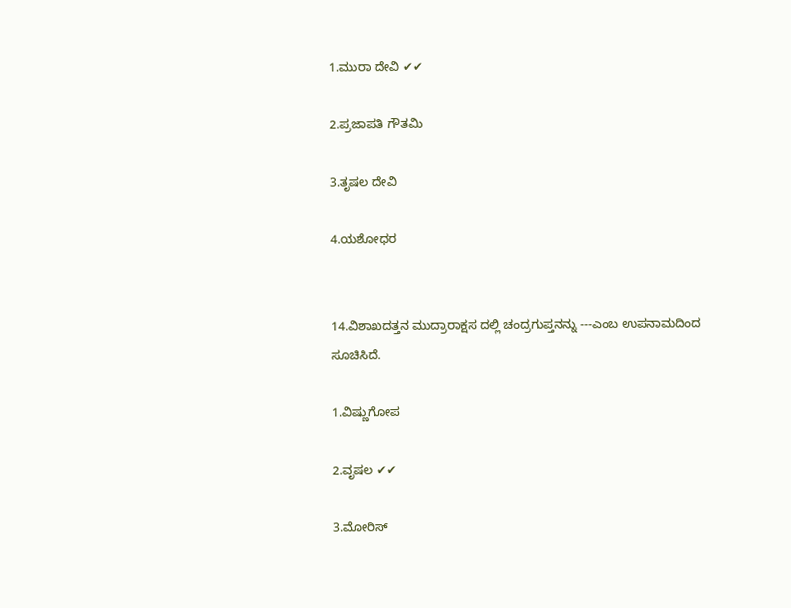1.ಮುರಾ ದೇವಿ ✔✔

2.ಪ್ರಜಾಪತಿ ಗೌತಮಿ

3.ತೃಷಲ ದೇವಿ

4.ಯಶೋಧರ


14.ವಿಶಾಖದತ್ತನ ಮುದ್ರಾರಾಕ್ಷಸ ದಲ್ಲಿ ಚಂದ್ರಗುಪ್ತನನ್ನು ---ಎಂಬ ಉಪನಾಮದಿಂದ ಸೂಚಿಸಿದೆ.

1.ವಿಷ್ಣುಗೋಪ

2.ವೃಷಲ ✔✔

3.ಮೋರಿಸ್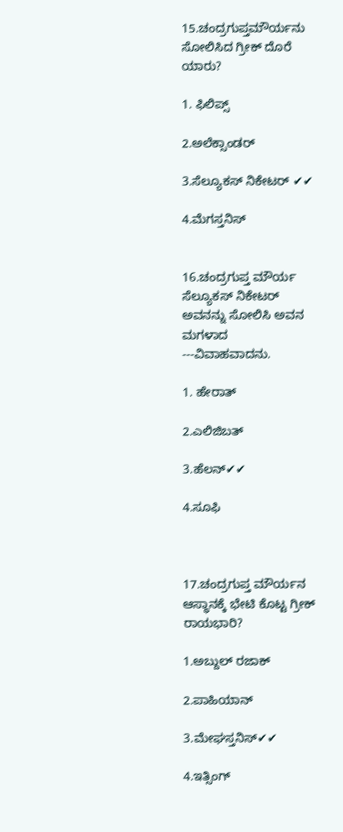15.ಚಂದ್ರಗುಪ್ತಮೌರ್ಯನು ಸೋಲಿಸಿದ ಗ್ರೀಕ್ ದೊರೆ ಯಾರು?

1. ಫಿಲಿಪ್ಸ್

2.ಅಲೆಕ್ಸಾಂಡರ್

3.ಸೆಲ್ಯೂಕಸ್ ನಿಕೇಟರ್ ✔✔

4.ಮೆಗಸ್ತನಿಸ್


16.ಚಂದ್ರಗುಪ್ತ ಮೌರ್ಯ ಸೆಲ್ಯೂಕಸ್ ನಿಕೇಟರ್ ಅವನನ್ನು ಸೋಲಿಸಿ ಅವನ ಮಗಳಾದ ---ವಿವಾಹವಾದನು.

1. ಹೇರಾತ್

2.ಎಲಿಜಿಬತ್

3.ಹೆಲನ್✔✔

4.ಸೂಫಿ



17.ಚಂದ್ರಗುಪ್ತ ಮೌರ್ಯನ ಆಸ್ಥಾನಕ್ಕೆ ಭೇಟಿ ಕೊಟ್ಟ ಗ್ರೀಕ್ ರಾಯಭಾರಿ?

1.ಅಬ್ದುಲ್ ರಜಾಕ್

2.ಪಾಹಿಯಾನ್

3.ಮೇಘಸ್ತನಿಸ್✔✔

4.ಇತ್ಸಿಂಗ್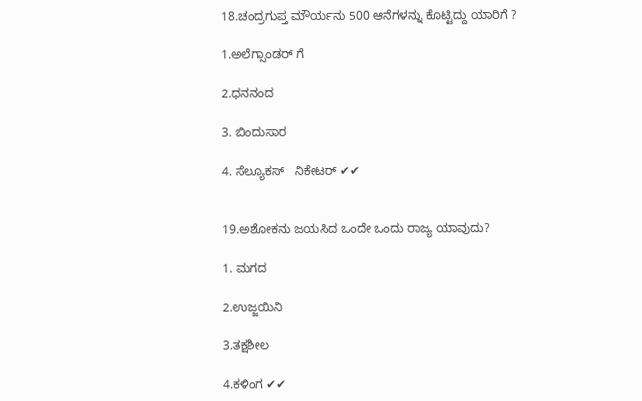18.ಚಂದ್ರಗುಪ್ತ ಮೌರ್ಯನು 500 ಆನೆಗಳನ್ನು ಕೊಟ್ಟಿದ್ದು ಯಾರಿಗೆ ?

1.ಅಲೆಗ್ಸಾಂಡರ್ ಗೆ

2.ಧನನಂದ

3. ಬಿಂದುಸಾರ

4. ಸೆಲ್ಯೂಕಸ್   ನಿಕೇಟರ್ ✔✔


19.ಅಶೋಕನು ಜಯಸಿದ ಒಂದೇ ಒಂದು ರಾಜ್ಯ ಯಾವುದು?

1. ಮಗದ

2.ಉಜ್ಜಯಿನಿ

3.ತಕ್ಷಶೀಲ

4.ಕಳಿಂಗ ✔✔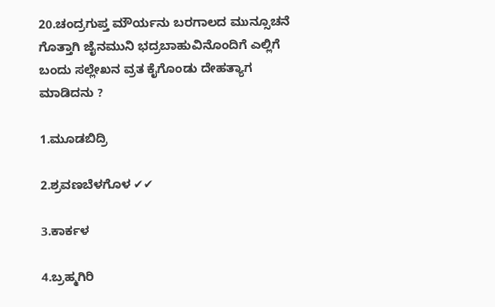20.ಚಂದ್ರಗುಪ್ತ ಮೌರ್ಯನು ಬರಗಾಲದ ಮುನ್ಸೂಚನೆ ಗೊತ್ತಾಗಿ ಜೈನಮುನಿ ಭದ್ರಬಾಹುವಿನೊಂದಿಗೆ ಎಲ್ಲಿಗೆ ಬಂದು ಸಲ್ಲೇಖನ ವ್ರತ ಕೈಗೊಂಡು ದೇಹತ್ಯಾಗ ಮಾಡಿದನು ?

1.ಮೂಡಬಿದ್ರಿ

2.ಶ್ರವಣಬೆಳಗೊಳ ✔✔

3.ಕಾರ್ಕಳ

4.ಬ್ರಹ್ಮಗಿರಿ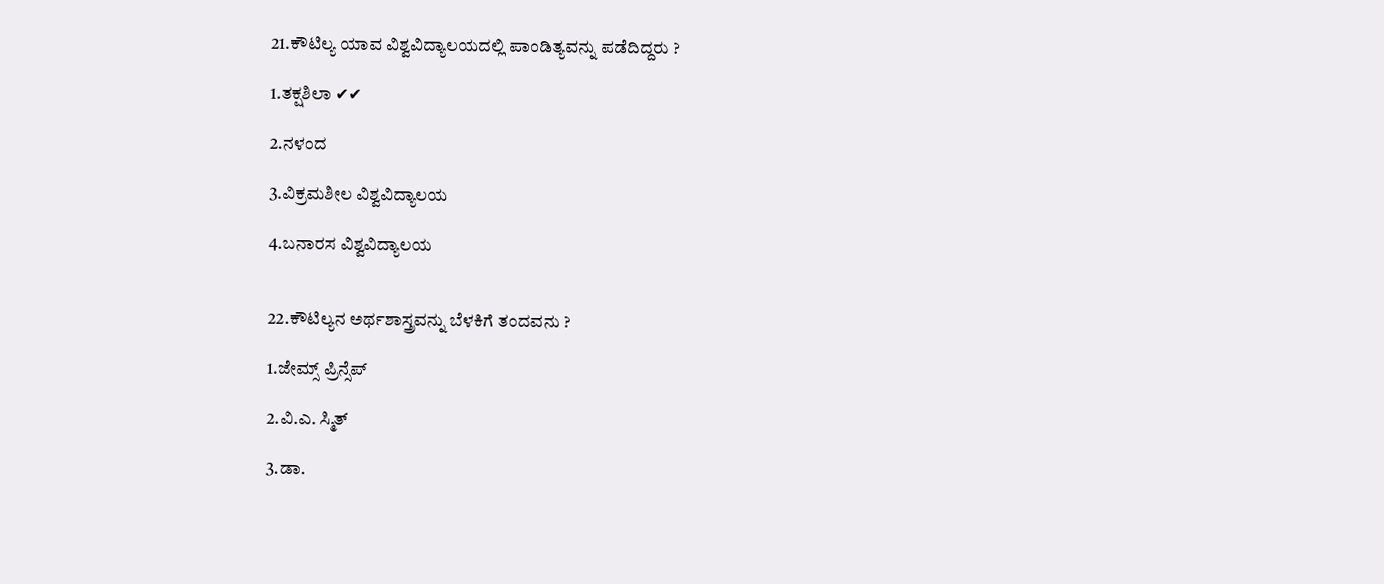21.ಕೌಟಿಲ್ಯ ಯಾವ ವಿಶ್ವವಿದ್ಯಾಲಯದಲ್ಲಿ ಪಾಂಡಿತ್ಯವನ್ನು ಪಡೆದಿದ್ದರು ?

1.ತಕ್ಷಶಿಲಾ ✔✔

2.ನಳಂದ

3.ವಿಕ್ರಮಶೀಲ ವಿಶ್ವವಿದ್ಯಾಲಯ

4.ಬನಾರಸ ವಿಶ್ವವಿದ್ಯಾಲಯ


22.ಕೌಟಿಲ್ಯನ ಅರ್ಥಶಾಸ್ತ್ರವನ್ನು ಬೆಳಕಿಗೆ ತಂದವನು ?

1.ಜೇಮ್ಸ್ ಪ್ರಿನ್ಸೆಪ್

2.ವಿ.ಎ. ಸ್ಮಿತ್

3.ಡಾ.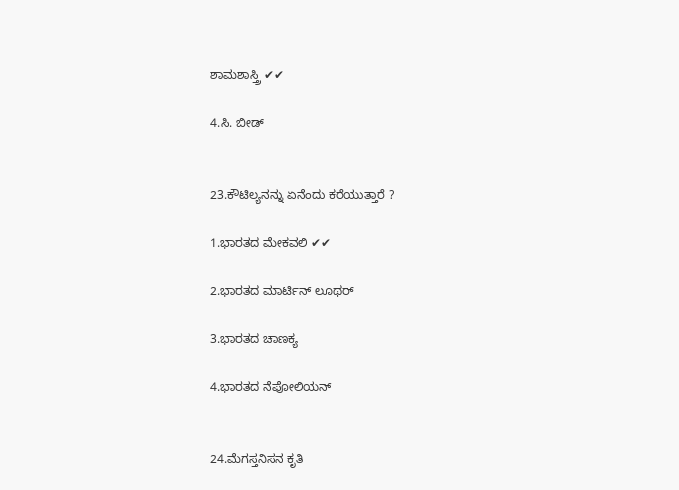ಶಾಮಶಾಸ್ತ್ರಿ ✔✔

4.ಸಿ. ಬೀಡ್


23.ಕೌಟಿಲ್ಯನನ್ನು ಏನೆಂದು ಕರೆಯುತ್ತಾರೆ ?

1.ಭಾರತದ ಮೇಕವಲಿ ✔✔

2.ಭಾರತದ ಮಾರ್ಟಿನ್ ಲೂಥರ್

3.ಭಾರತದ ಚಾಣಕ್ಯ

4.ಭಾರತದ ನೆಪೋಲಿಯನ್


24.ಮೆಗಸ್ತನಿಸನ ಕೃತಿ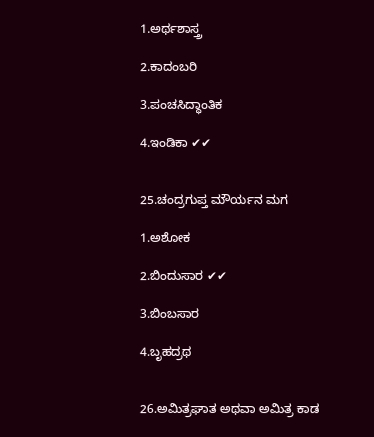1.ಅರ್ಥಶಾಸ್ತ್ರ

2.ಕಾದಂಬರಿ

3.ಪಂಚಸಿದ್ಧಾಂತಿಕ

4.ಇಂಡಿಕಾ ✔✔


25.ಚಂದ್ರಗುಪ್ತ ಮೌರ್ಯನ ಮಗ

1.ಅಶೋಕ

2.ಬಿಂದುಸಾರ ✔✔

3.ಬಿಂಬಸಾರ

4.ಬೃಹದ್ರಥ


26.ಅಮಿತ್ರಘಾತ ಅಥವಾ ಅಮಿತ್ರ ಕಾಡ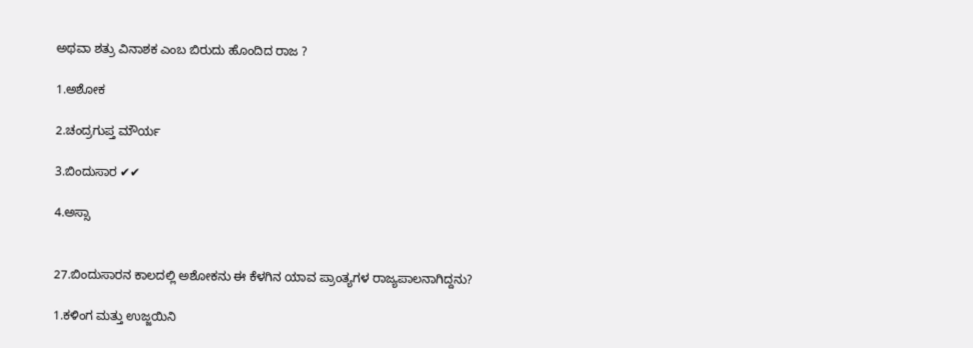ಅಥವಾ ಶತ್ರು ವಿನಾಶಕ ಎಂಬ ಬಿರುದು ಹೊಂದಿದ ರಾಜ ?

1.ಅಶೋಕ

2.ಚಂದ್ರಗುಪ್ತ ಮೌರ್ಯ

3.ಬಿಂದುಸಾರ ✔✔

4.ಅಸ್ಸಾ


27.ಬಿಂದುಸಾರನ ಕಾಲದಲ್ಲಿ ಅಶೋಕನು ಈ ಕೆಳಗಿನ ಯಾವ ಪ್ರಾಂತ್ಯಗಳ ರಾಜ್ಯಪಾಲನಾಗಿದ್ದನು?

1.ಕಳಿಂಗ ಮತ್ತು ಉಜ್ಜಯಿನಿ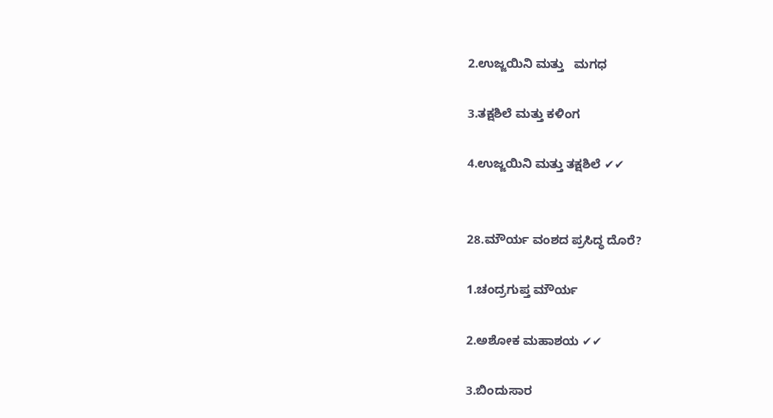2.ಉಜ್ಜಯಿನಿ ಮತ್ತು   ಮಗಧ

3.ತಕ್ಷಶಿಲೆ ಮತ್ತು ಕಳಿಂಗ

4.ಉಜ್ಜಯಿನಿ ಮತ್ತು ತಕ್ಷಶಿಲೆ ✔✔


28.ಮೌರ್ಯ ವಂಶದ ಪ್ರಸಿದ್ಧ ದೊರೆ?

1.ಚಂದ್ರಗುಪ್ತ ಮೌರ್ಯ

2.ಅಶೋಕ ಮಹಾಶಯ ✔✔

3.ಬಿಂದುಸಾರ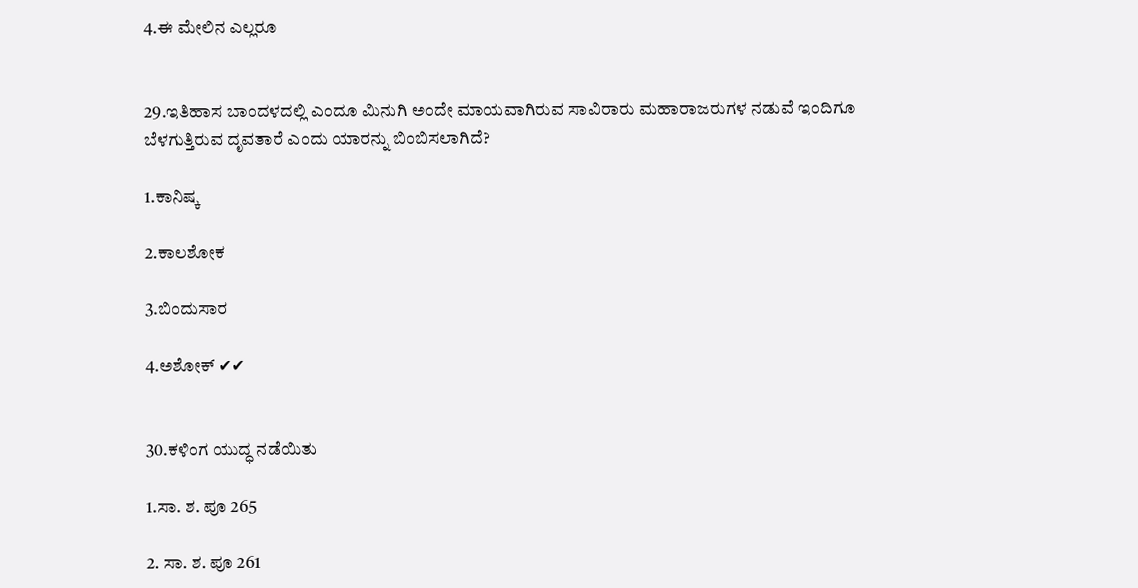4.ಈ ಮೇಲಿನ ಎಲ್ಲರೂ


29.ಇತಿಹಾಸ ಬಾಂದಳದಲ್ಲಿ ಎಂದೂ ಮಿನುಗಿ ಅಂದೇ ಮಾಯವಾಗಿರುವ ಸಾವಿರಾರು ಮಹಾರಾಜರುಗಳ ನಡುವೆ ಇಂದಿಗೂ ಬೆಳಗುತ್ತಿರುವ ದೃವತಾರೆ ಎಂದು ಯಾರನ್ನು ಬಿಂಬಿಸಲಾಗಿದೆ?

1.ಕಾನಿಷ್ಕ

2.ಕಾಲಶೋಕ

3.ಬಿಂದುಸಾರ

4.ಅಶೋಕ್ ✔✔


30.ಕಳಿಂಗ ಯುದ್ಧ ನಡೆಯಿತು

1.ಸಾ. ಶ. ಪೂ 265

2. ಸಾ. ಶ. ಪೂ 261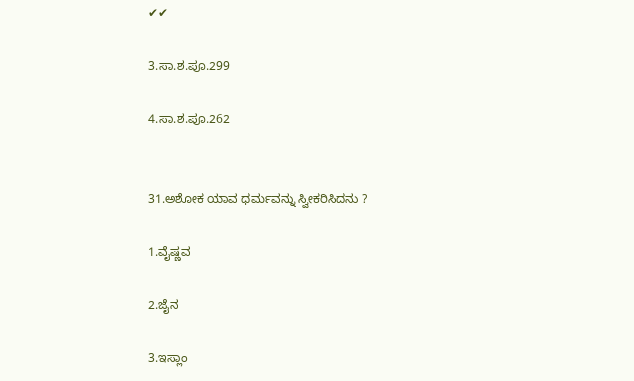✔✔

3.ಸಾ.ಶ.ಪೂ.299

4.ಸಾ.ಶ.ಪೂ.262


31.ಅಶೋಕ ಯಾವ ಧರ್ಮವನ್ನು ಸ್ವೀಕರಿಸಿದನು ?

1.ವೈಷ್ಣವ

2.ಜೈನ

3.ಇಸ್ಲಾಂ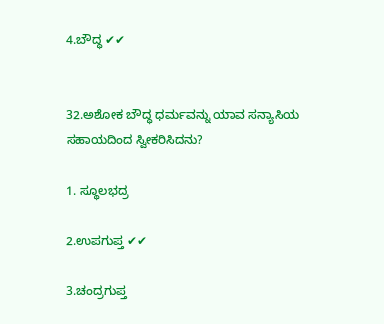4.ಬೌದ್ಧ ✔✔


32.ಅಶೋಕ ಬೌದ್ಧ ಧರ್ಮವನ್ನು ಯಾವ ಸನ್ಯಾಸಿಯ ಸಹಾಯದಿಂದ ಸ್ವೀಕರಿಸಿದನು?

1. ಸ್ಥೂಲಭದ್ರ

2.ಉಪಗುಪ್ತ ✔✔

3.ಚಂದ್ರಗುಪ್ತ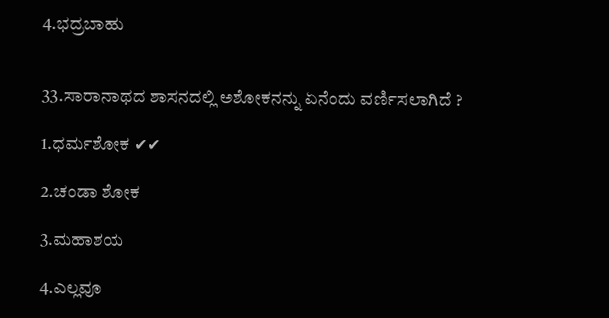4.ಭದ್ರಬಾಹು


33.ಸಾರಾನಾಥದ ಶಾಸನದಲ್ಲಿ ಅಶೋಕನನ್ನು ಏನೆಂದು ವರ್ಣಿಸಲಾಗಿದೆ ?

1.ಧರ್ಮಶೋಕ ✔✔

2.ಚಂಡಾ ಶೋಕ

3.ಮಹಾಶಯ

4.ಎಲ್ಲವೂ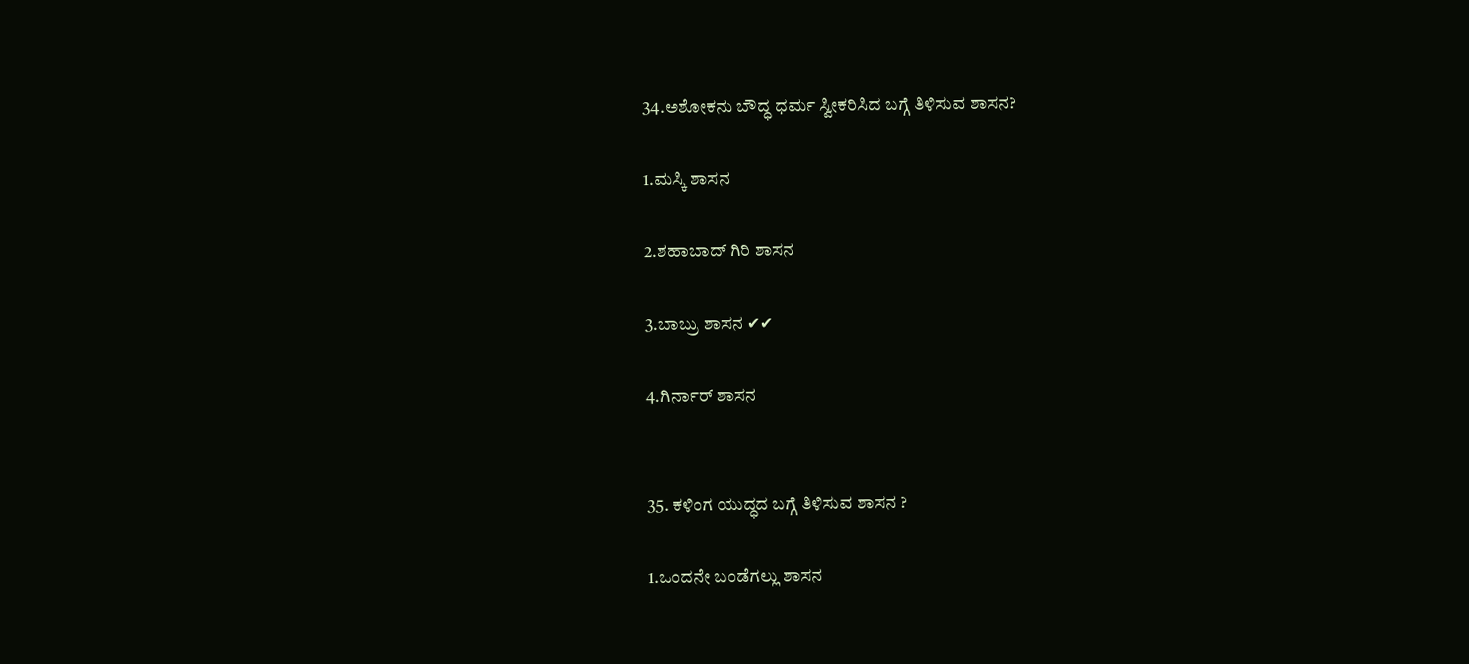34.ಅಶೋಕನು ಬೌದ್ಧ ಧರ್ಮ ಸ್ವೀಕರಿಸಿದ ಬಗ್ಗೆ ತಿಳಿಸುವ ಶಾಸನ?

1.ಮಸ್ಕಿ ಶಾಸನ

2.ಶಹಾಬಾದ್ ಗಿರಿ ಶಾಸನ

3.ಬಾಬ್ರು ಶಾಸನ ✔✔

4.ಗಿರ್ನಾರ್ ಶಾಸನ


35. ಕಳಿಂಗ ಯುದ್ಧದ ಬಗ್ಗೆ ತಿಳಿಸುವ ಶಾಸನ ?

1.ಒಂದನೇ ಬಂಡೆಗಲ್ಲು ಶಾಸನ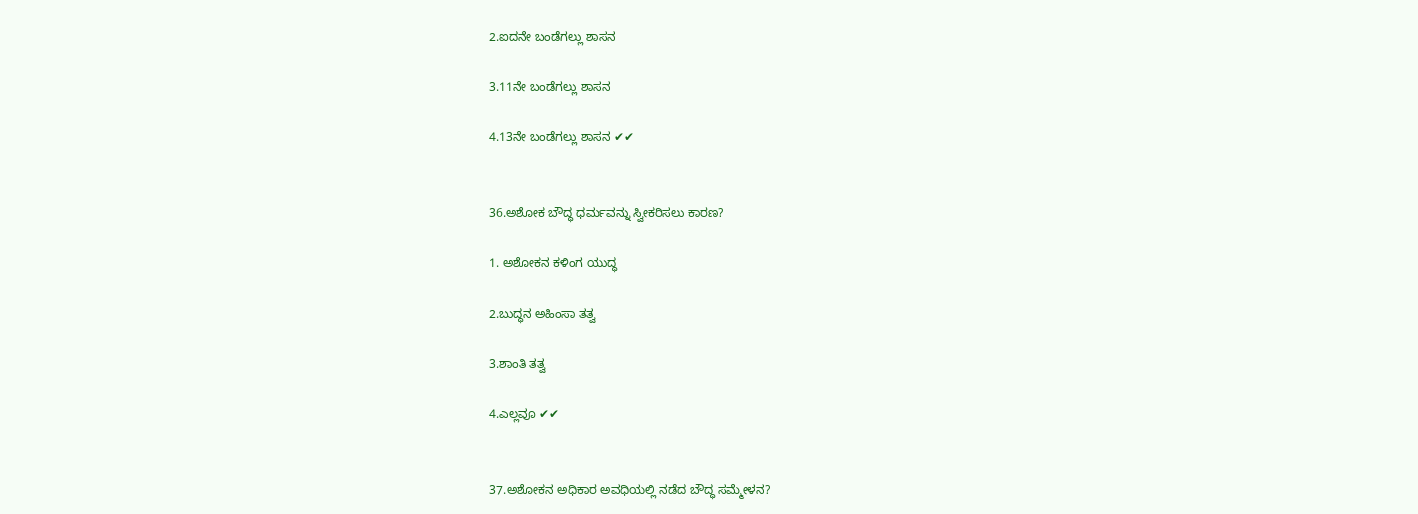2.ಐದನೇ ಬಂಡೆಗಲ್ಲು ಶಾಸನ

3.11ನೇ ಬಂಡೆಗಲ್ಲು ಶಾಸನ

4.13ನೇ ಬಂಡೆಗಲ್ಲು ಶಾಸನ ✔✔


36.ಅಶೋಕ ಬೌದ್ಧ ಧರ್ಮವನ್ನು ಸ್ವೀಕರಿಸಲು ಕಾರಣ?

1. ಅಶೋಕನ ಕಳಿಂಗ ಯುದ್ಧ

2.ಬುದ್ಧನ ಅಹಿಂಸಾ ತತ್ವ

3.ಶಾಂತಿ ತತ್ವ

4.ಎಲ್ಲವೂ ✔✔


37.ಅಶೋಕನ ಅಧಿಕಾರ ಅವಧಿಯಲ್ಲಿ ನಡೆದ ಬೌದ್ಧ ಸಮ್ಮೇಳನ?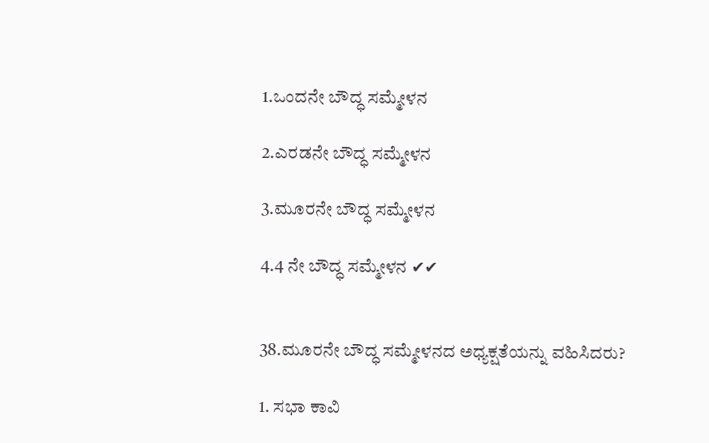1.ಒಂದನೇ ಬೌದ್ಧ ಸಮ್ಮೇಳನ

2.ಎರಡನೇ ಬೌದ್ಧ ಸಮ್ಮೇಳನ

3.ಮೂರನೇ ಬೌದ್ಧ ಸಮ್ಮೇಳನ

4.4 ನೇ ಬೌದ್ಧ ಸಮ್ಮೇಳನ ✔✔


38.ಮೂರನೇ ಬೌದ್ಧ ಸಮ್ಮೇಳನದ ಅಧ್ಯಕ್ಷತೆಯನ್ನು ವಹಿಸಿದರು?

1. ಸಭಾ ಕಾವಿ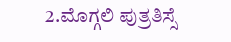2.ಮೊಗ್ಗಲಿ ಪುತ್ರತಿಸ್ಸೆ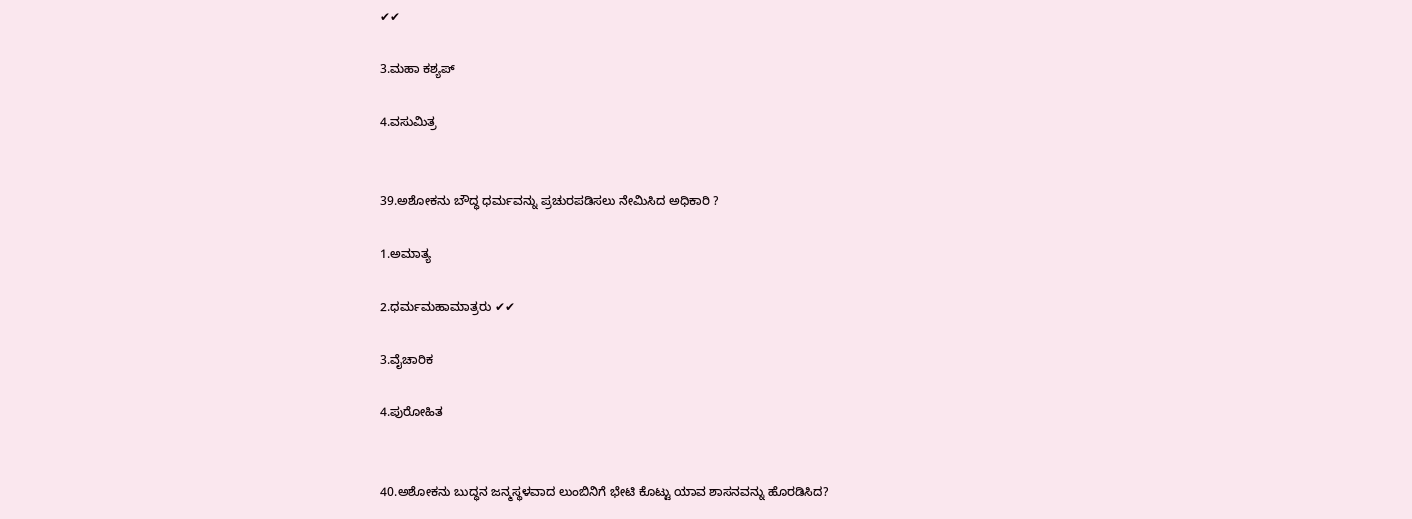✔✔

3.ಮಹಾ ಕಶ್ಯಪ್

4.ವಸುಮಿತ್ರ


39.ಅಶೋಕನು ಬೌದ್ಧ ಧರ್ಮವನ್ನು ಪ್ರಚುರಪಡಿಸಲು ನೇಮಿಸಿದ ಅಧಿಕಾರಿ ?

1.ಅಮಾತ್ಯ

2.ಧರ್ಮಮಹಾಮಾತ್ರರು ✔✔

3.ವೈಚಾರಿಕ

4.ಪುರೋಹಿತ


40.ಅಶೋಕನು ಬುದ್ಧನ ಜನ್ಮಸ್ಥಳವಾದ ಲುಂಬಿನಿಗೆ ಭೇಟಿ ಕೊಟ್ಟು ಯಾವ ಶಾಸನವನ್ನು ಹೊರಡಿಸಿದ?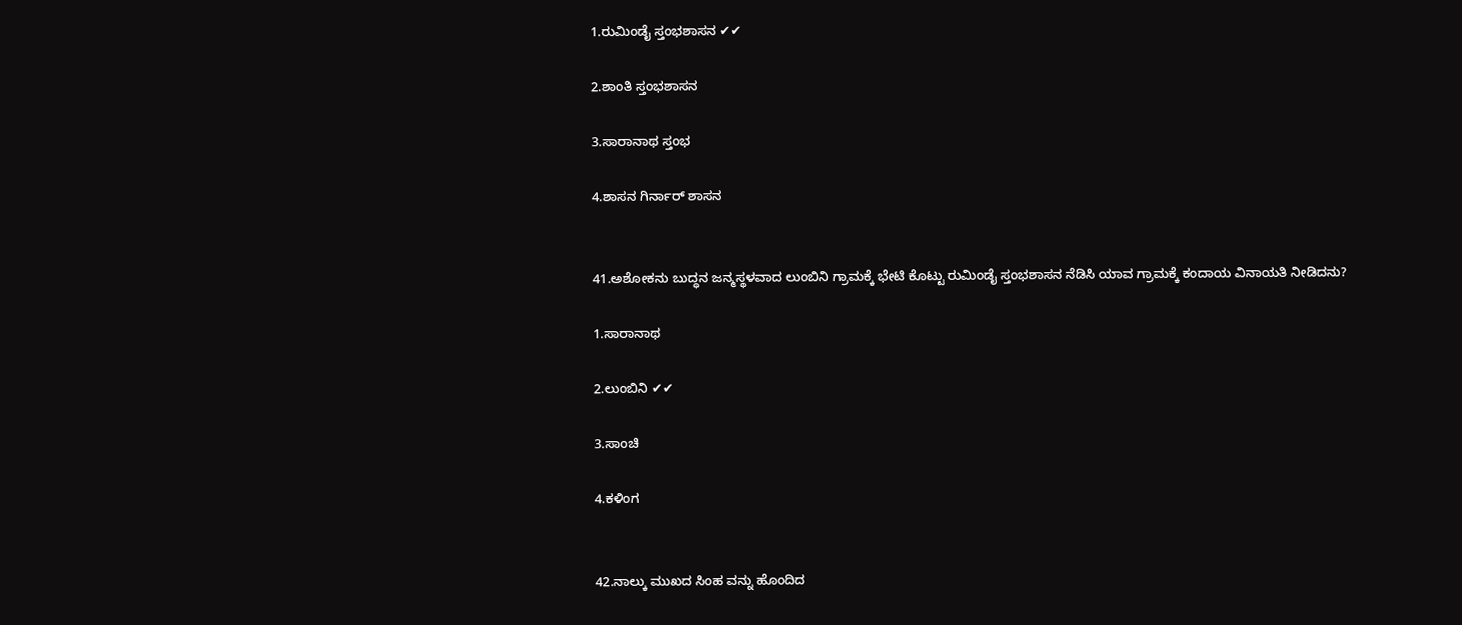1.ರುಮಿಂಡೈ ಸ್ತಂಭಶಾಸನ ✔✔

2.ಶಾಂತಿ ಸ್ತಂಭಶಾಸನ

3.ಸಾರಾನಾಥ ಸ್ತಂಭ

4.ಶಾಸನ ಗಿರ್ನಾರ್ ಶಾಸನ


41.ಅಶೋಕನು ಬುದ್ಧನ ಜನ್ಮಸ್ಥಳವಾದ ಲುಂಬಿನಿ ಗ್ರಾಮಕ್ಕೆ ಭೇಟಿ ಕೊಟ್ಟು ರುಮಿಂಡೈ ಸ್ತಂಭಶಾಸನ ನೆಡಿಸಿ ಯಾವ ಗ್ರಾಮಕ್ಕೆ ಕಂದಾಯ ವಿನಾಯತಿ ನೀಡಿದನು?

1.ಸಾರಾನಾಥ

2.ಲುಂಬಿನಿ ✔✔

3.ಸಾಂಚಿ

4.ಕಳಿಂಗ


42.ನಾಲ್ಕು ಮುಖದ ಸಿಂಹ ವನ್ನು ಹೊಂದಿದ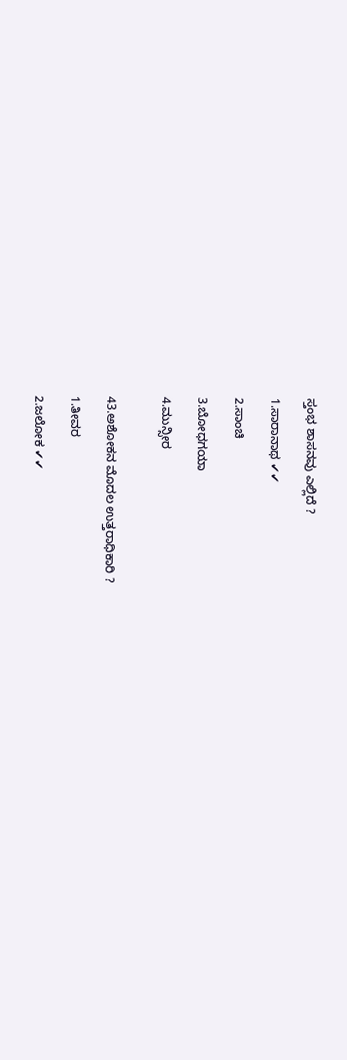ಸ್ತಂಭ ಶಾಸನವು ಎಲ್ಲಿದೆ ?

1.ಸಾರಾನಾಥ ✔✔

2.ಸಾಂಚಿ

3.ಬೋಧಗಯಾ

4.ಮುನ್ಸೀರ


43.ಅಶೋಕನ ಮೊದಲ ಉತ್ತರಾಧಿಕಾರಿ ?

1.ತೀವರ

2.ಜಲೋಕ ✔✔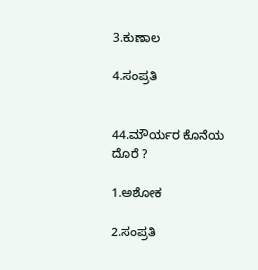3.ಕುಣಾಲ

4.ಸಂಪ್ರತಿ


44.ಮೌರ್ಯರ ಕೊನೆಯ ದೊರೆ ?

1.ಅಶೋಕ

2.ಸಂಪ್ರತಿ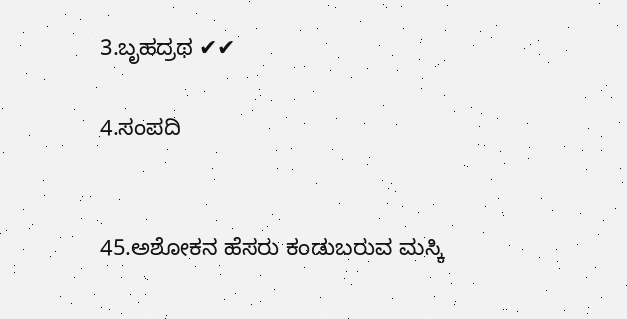3.ಬೃಹದ್ರಥ ✔✔

4.ಸಂಪದಿ


45.ಅಶೋಕನ ಹೆಸರು ಕಂಡುಬರುವ ಮಸ್ಕಿ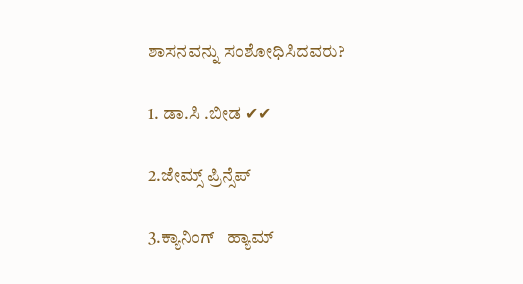ಶಾಸನವನ್ನು ಸಂಶೋಧಿಸಿದವರು?

1. ಡಾ.ಸಿ .ಬೀಡ ✔✔

2.ಜೇಮ್ಸ್ ಪ್ರಿನ್ಸೆಪ್

3.ಕ್ಯಾನಿಂಗ್   ಹ್ಯಾಮ್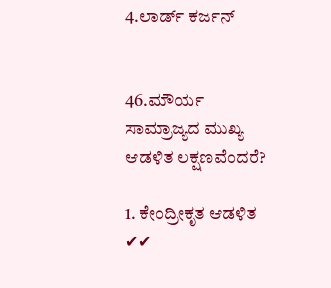4.ಲಾರ್ಡ್ ಕರ್ಜನ್


46.ಮೌರ್ಯ ಸಾಮ್ರಾಜ್ಯದ ಮುಖ್ಯ ಆಡಳಿತ ಲಕ್ಷಣವೆಂದರೆ?

1. ಕೇಂದ್ರೀಕೃತ ಆಡಳಿತ ✔✔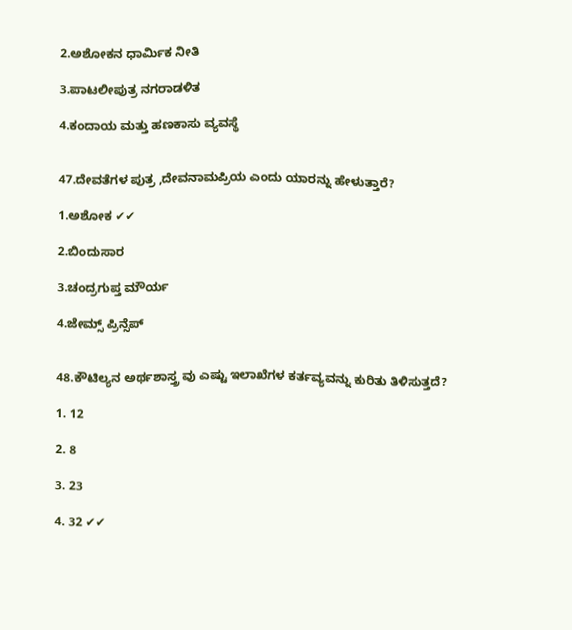2.ಅಶೋಕನ ಧಾರ್ಮಿಕ ನೀತಿ

3.ಪಾಟಲೀಪುತ್ರ ನಗರಾಡಳಿತ

4.ಕಂದಾಯ ಮತ್ತು ಹಣಕಾಸು ವ್ಯವಸ್ಥೆ


47.ದೇವತೆಗಳ ಪುತ್ರ ,ದೇವನಾಮಪ್ರಿಯ ಎಂದು ಯಾರನ್ನು ಹೇಳುತ್ತಾರೆ?

1.ಅಶೋಕ ✔✔

2.ಬಿಂದುಸಾರ

3.ಚಂದ್ರಗುಪ್ತ ಮೌರ್ಯ

4.ಜೇಮ್ಸ್ ಪ್ರಿನ್ಸೆಪ್


48.ಕೌಟಿಲ್ಯನ ಅರ್ಥಶಾಸ್ತ್ರ ವು ಎಷ್ಟು ಇಲಾಖೆಗಳ ಕರ್ತವ್ಯವನ್ನು ಕುರಿತು ತಿಳಿಸುತ್ತದೆ?

1. 12

2. 8

3. 23

4. 32 ✔✔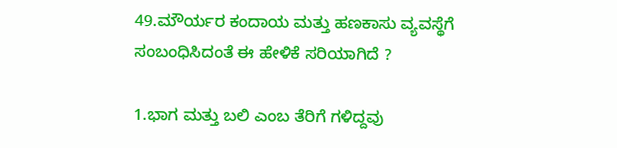49.ಮೌರ್ಯರ ಕಂದಾಯ ಮತ್ತು ಹಣಕಾಸು ವ್ಯವಸ್ಥೆಗೆ ಸಂಬಂಧಿಸಿದಂತೆ ಈ ಹೇಳಿಕೆ ಸರಿಯಾಗಿದೆ ?

1.ಭಾಗ ಮತ್ತು ಬಲಿ ಎಂಬ ತೆರಿಗೆ ಗಳಿದ್ದವು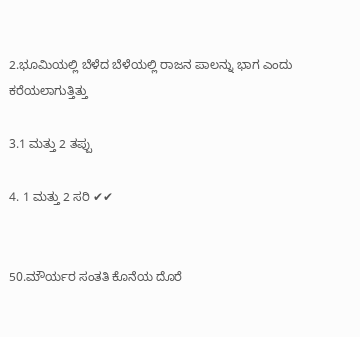2.ಭೂಮಿಯಲ್ಲಿ ಬೆಳೆದ ಬೆಳೆಯಲ್ಲಿ ರಾಜನ ಪಾಲನ್ನು ಭಾಗ ಎಂದು ಕರೆಯಲಾಗುತ್ತಿತ್ತು

3.1 ಮತ್ತು 2 ತಪ್ಪು

4. 1 ಮತ್ತು 2 ಸರಿ ✔✔


50.ಮೌರ್ಯರ ಸಂತತಿ ಕೊನೆಯ ದೊರೆ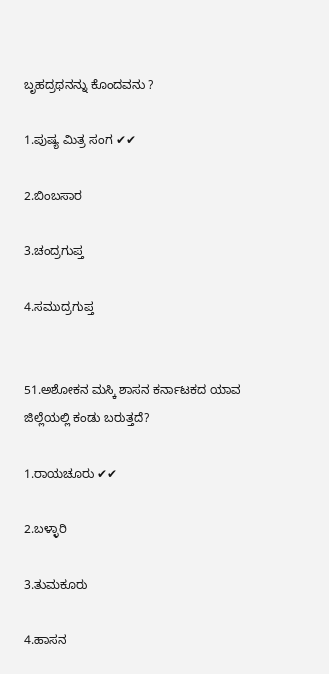ಬೃಹದ್ರಥನನ್ನು ಕೊಂದವನು ?

1.ಪುಷ್ಯ ಮಿತ್ರ ಸಂಗ ✔✔

2.ಬಿಂಬಸಾರ

3.ಚಂದ್ರಗುಪ್ತ

4.ಸಮುದ್ರಗುಪ್ತ


51.ಅಶೋಕನ ಮಸ್ಕಿ ಶಾಸನ ಕರ್ನಾಟಕದ ಯಾವ ಜಿಲ್ಲೆಯಲ್ಲಿ ಕಂಡು ಬರುತ್ತದೆ?

1.ರಾಯಚೂರು ✔✔

2.ಬಳ್ಳಾರಿ

3.ತುಮಕೂರು

4.ಹಾಸನ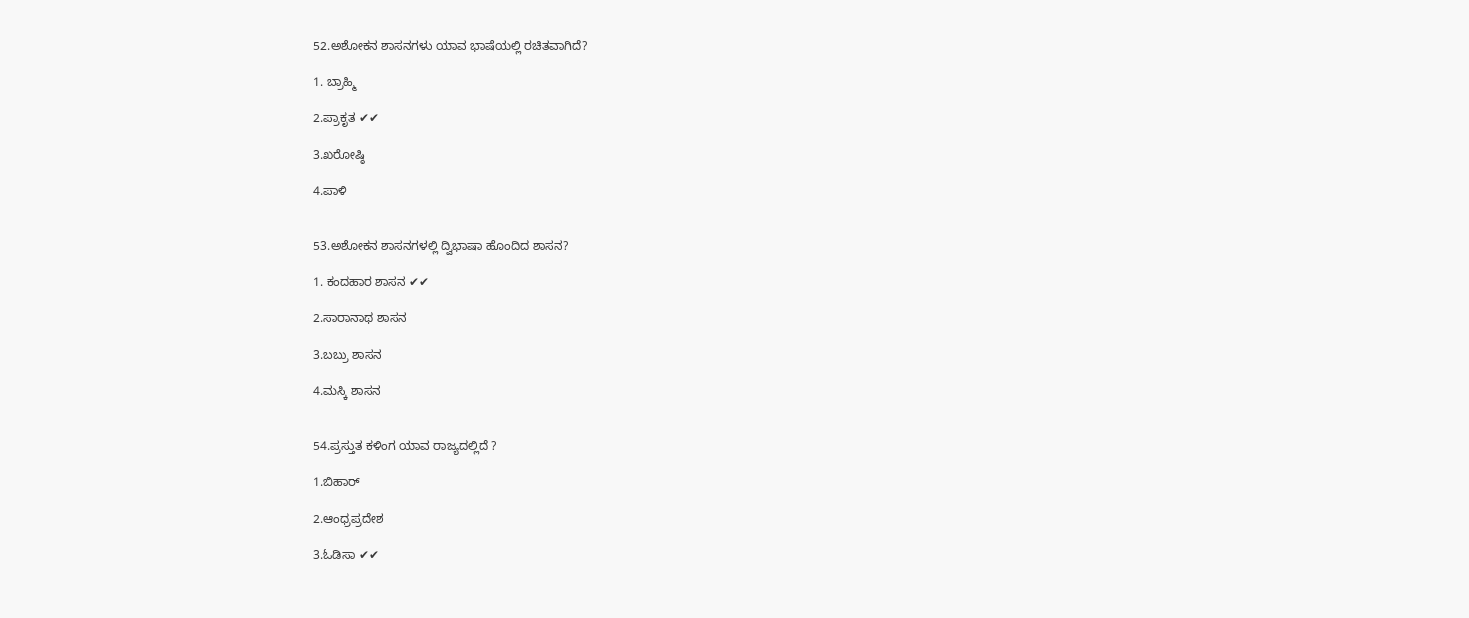52.ಅಶೋಕನ ಶಾಸನಗಳು ಯಾವ ಭಾಷೆಯಲ್ಲಿ ರಚಿತವಾಗಿದೆ?

1. ಬ್ರಾಹ್ಮಿ

2.ಪ್ರಾಕೃತ ✔✔

3.ಖರೋಷ್ಠಿ

4.ಪಾಳಿ


53.ಅಶೋಕನ ಶಾಸನಗಳಲ್ಲಿ ದ್ವಿಭಾಷಾ ಹೊಂದಿದ ಶಾಸನ?

1. ಕಂದಹಾರ ಶಾಸನ ✔✔

2.ಸಾರಾನಾಥ ಶಾಸನ

3.ಬಬ್ರು ಶಾಸನ

4.ಮಸ್ಕಿ ಶಾಸನ


54.ಪ್ರಸ್ತುತ ಕಳಿಂಗ ಯಾವ ರಾಜ್ಯದಲ್ಲಿದೆ ?

1.ಬಿಹಾರ್

2.ಆಂಧ್ರಪ್ರದೇಶ

3.ಓಡಿಸಾ ✔✔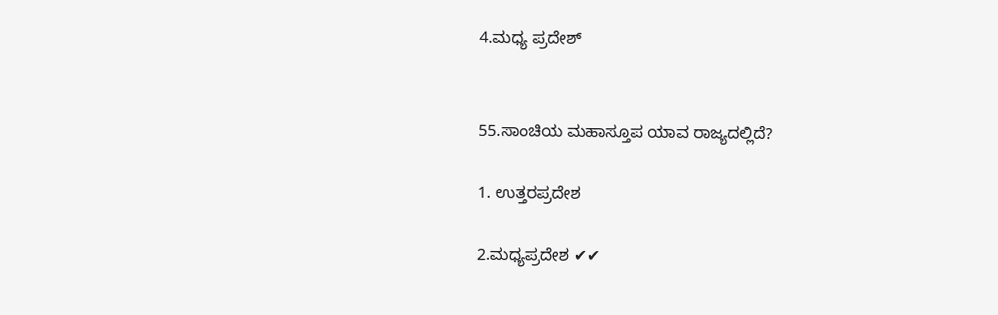4.ಮಧ್ಯ ಪ್ರದೇಶ್


55.ಸಾಂಚಿಯ ಮಹಾಸ್ತೂಪ ಯಾವ ರಾಜ್ಯದಲ್ಲಿದೆ?

1. ಉತ್ತರಪ್ರದೇಶ

2.ಮಧ್ಯಪ್ರದೇಶ ✔✔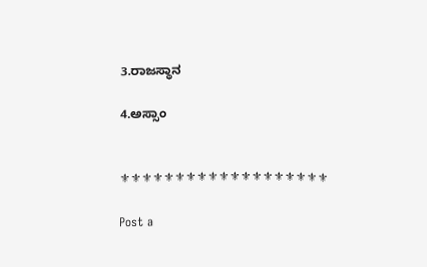3.ರಾಜಸ್ಥಾನ

4.ಅಸ್ಸಾಂ


⚜⚜⚜⚜⚜⚜⚜⚜⚜⚜⚜⚜⚜⚜⚜⚜⚜⚜⚜

Post a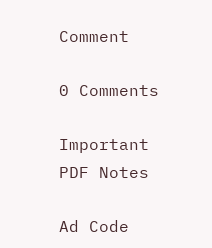Comment

0 Comments

Important PDF Notes

Ad Code